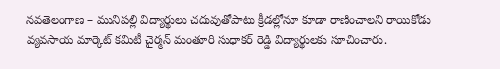నవతెలంగాణ – మునిపల్లి విద్యార్థులు చదువుతోపాటు క్రీడల్లోనూ కూడా రాణించాలని రాయికోడు వ్యవసాయ మార్కెట్ కమిటీ చైర్మన్ మంతూరి సుధాకర్ రెడ్డి విద్యార్థులకు సూచించారు.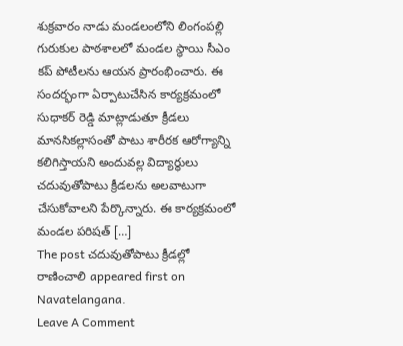శుక్రవారం నాడు మండలంలోని లింగంపల్లి గురుకుల పాఠశాలలో మండల స్థాయి సీఎం కప్ పోటీలను ఆయన ప్రారంభించారు. ఈ సందర్భంగా ఏర్పాటుచేసిన కార్యక్రమంలో సుధాకర్ రెడ్డి మాట్లాడుతూ క్రీడలు మానసికల్లాసంతో పాటు శారీరక ఆరోగ్యాన్ని కలిగిస్తాయని అందువల్ల విద్యార్థులు చదువుతోపాటు క్రీడలను అలవాటుగా చేసుకోవాలని పేర్కొన్నారు. ఈ కార్యక్రమంలో మండల పరిషత్ […]
The post చదువుతోపాటు క్రీడల్లో రాణించాలి appeared first on Navatelangana.
Leave A Comment